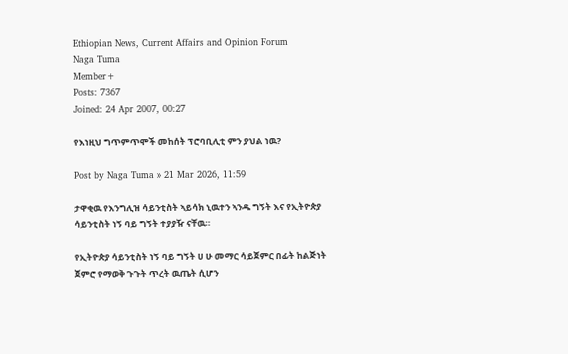Ethiopian News, Current Affairs and Opinion Forum
Naga Tuma
Member+
Posts: 7367
Joined: 24 Apr 2007, 00:27

የእነዚህ ግጥምጥሞች መከሰት ፕሮባቢሊቲ ምን ያህል ነዉ?

Post by Naga Tuma » 21 Mar 2026, 11:59

ታዋቂዉ የእንግሊዝ ሳይንቲስት ኣይሳክ ኒዉተን ኣንዱ ግኝት እና የኢትዮጵያ ሳይንቲስት ነኝ ባይ ግኝት ተያያዥ ናቸዉ።

የኢትዮጵያ ሳይንቲስት ነኝ ባይ ግኝት ሀ ሁ መማር ሳይጀምር በፊት ከልጅነት ጀምሮ የማወቅ ጉጉት ጥረት ዉጤት ሲሆን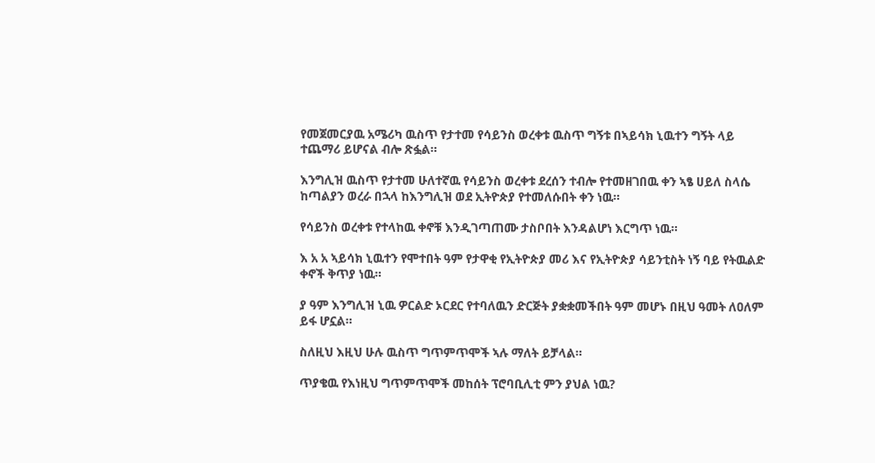የመጀመርያዉ አሜሪካ ዉስጥ የታተመ የሳይንስ ወረቀቱ ዉስጥ ግኝቱ በኣይሳክ ኒዉተን ግኝት ላይ ተጨማሪ ይሆናል ብሎ ጽፏል።

እንግሊዝ ዉስጥ የታተመ ሁለተኛዉ የሳይንስ ወረቀቱ ደረሰን ተብሎ የተመዘገበዉ ቀን ኣፄ ሀይለ ስላሴ ከጣልያን ወረራ በኋላ ከእንግሊዝ ወደ ኢትዮጵያ የተመለሱበት ቀን ነዉ።

የሳይንስ ወረቀቱ የተላከዉ ቀኖቹ እንዲገጣጠሙ ታስቦበት እንዳልሆነ እርግጥ ነዉ።

እ አ አ ኣይሳክ ኒዉተን የሞተበት ዓም የታዋቂ የኢትዮጵያ መሪ እና የኢትዮጵያ ሳይንቲስት ነኝ ባይ የትዉልድ ቀኖች ቅጥያ ነዉ።

ያ ዓም እንግሊዝ ኒዉ ዎርልድ ኦርደር የተባለዉን ድርጅት ያቋቋመችበት ዓም መሆኑ በዚህ ዓመት ለዐለም ይፋ ሆኗል።

ስለዚህ እዚህ ሁሉ ዉስጥ ግጥምጥሞች ኣሉ ማለት ይቻላል።

ጥያቄዉ የእነዚህ ግጥምጥሞች መከሰት ፕሮባቢሊቲ ምን ያህል ነዉ?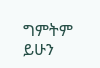ግምትም ይሁን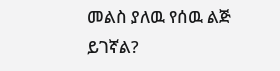መልስ ያለዉ የሰዉ ልጅ ይገኛል?